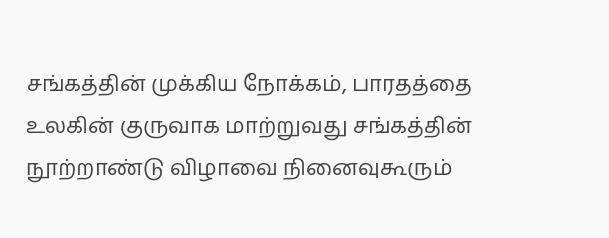சங்கத்தின் முக்கிய நோக்கம், பாரதத்தை உலகின் குருவாக மாற்றுவது சங்கத்தின் நூற்றாண்டு விழாவை நினைவுகூரும்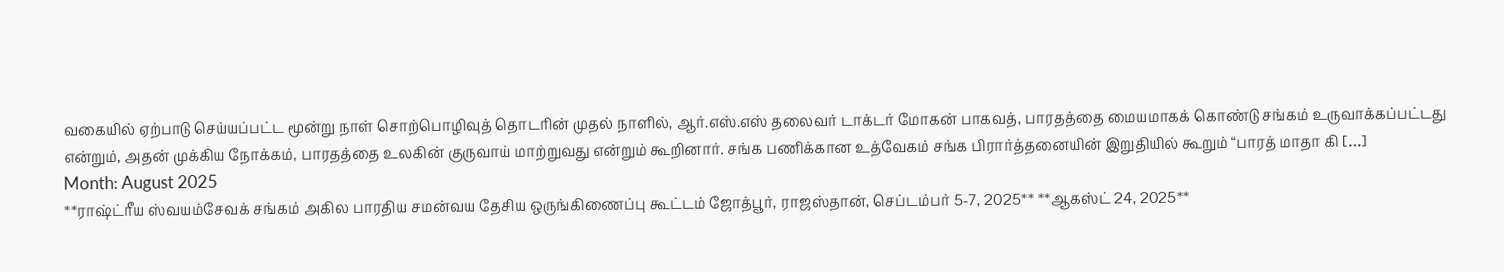வகையில் ஏற்பாடு செய்யப்பட்ட மூன்று நாள் சொற்பொழிவுத் தொடரின் முதல் நாளில், ஆர்.எஸ்.எஸ் தலைவர் டாக்டர் மோகன் பாகவத், பாரதத்தை மையமாகக் கொண்டு சங்கம் உருவாக்கப்பட்டது என்றும், அதன் முக்கிய நோக்கம், பாரதத்தை உலகின் குருவாய் மாற்றுவது என்றும் கூறினார். சங்க பணிக்கான உத்வேகம் சங்க பிரார்த்தனையின் இறுதியில் கூறும் “பாரத் மாதா கி […]
Month: August 2025
**ராஷ்ட்ரீய ஸ்வயம்சேவக் சங்கம் அகில பாரதிய சமன்வய தேசிய ஒருங்கிணைப்பு கூட்டம் ஜோத்பூர், ராஜஸ்தான், செப்டம்பர் 5-7, 2025** **ஆகஸ்ட் 24, 2025**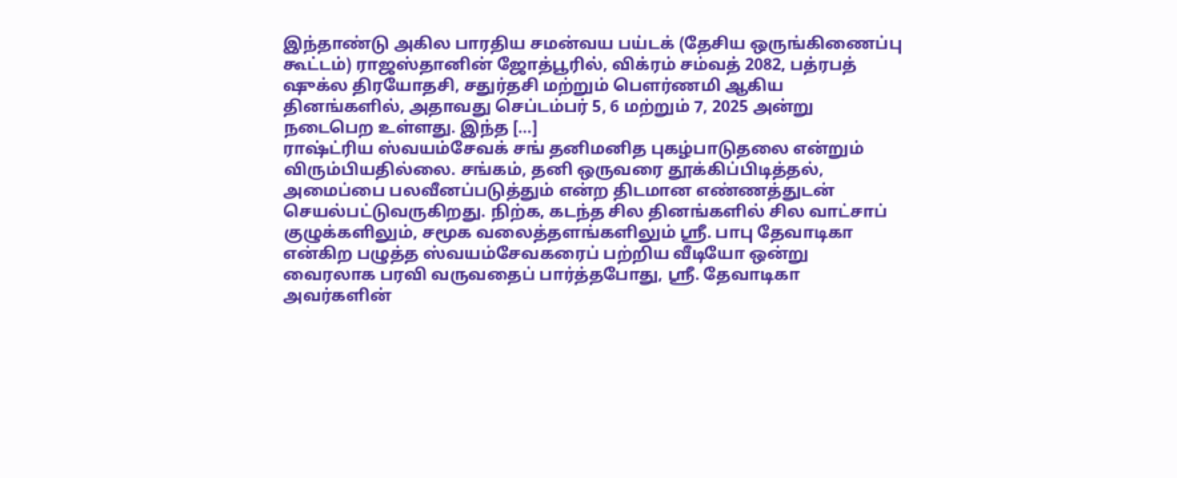இந்தாண்டு அகில பாரதிய சமன்வய பய்டக் (தேசிய ஒருங்கிணைப்பு கூட்டம்) ராஜஸ்தானின் ஜோத்பூரில், விக்ரம் சம்வத் 2082, பத்ரபத் ஷுக்ல திரயோதசி, சதுர்தசி மற்றும் பௌர்ணமி ஆகிய தினங்களில், அதாவது செப்டம்பர் 5, 6 மற்றும் 7, 2025 அன்று நடைபெற உள்ளது. இந்த […]
ராஷ்ட்ரிய ஸ்வயம்சேவக் சங் தனிமனித புகழ்பாடுதலை என்றும் விரும்பியதில்லை. சங்கம், தனி ஒருவரை தூக்கிப்பிடித்தல், அமைப்பை பலவீனப்படுத்தும் என்ற திடமான எண்ணத்துடன் செயல்பட்டுவருகிறது. நிற்க, கடந்த சில தினங்களில் சில வாட்சாப் குழுக்களிலும், சமூக வலைத்தளங்களிலும் ஸ்ரீ. பாபு தேவாடிகா என்கிற பழுத்த ஸ்வயம்சேவகரைப் பற்றிய வீடியோ ஒன்று வைரலாக பரவி வருவதைப் பார்த்தபோது, ஸ்ரீ. தேவாடிகா அவர்களின்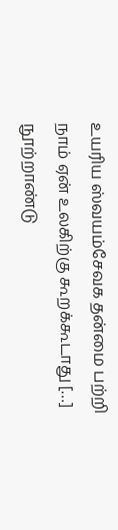உயரிய ஸ்வயம்சேவக தன்மை பற்றி நாம் ஏன் உலகிற்கு கூறக்கூடாது […]
நூற்றாண்டு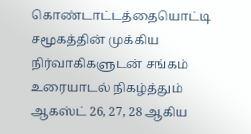கொண்டாட்டத்தையொட்டி சமூகத்தின் முக்கிய நிர்வாகிகளுடன் சங்கம் உரையாடல் நிகழ்த்தும் ஆகஸ்ட் 26, 27, 28 ஆகிய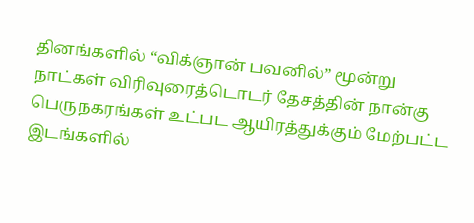தினங்களில் “விக்ஞான் பவனில்” மூன்று நாட்கள் விரிவுரைத்டொடர் தேசத்தின் நான்கு பெருநகரங்கள் உட்பட ஆயிரத்துக்கும் மேற்பட்ட இடங்களில்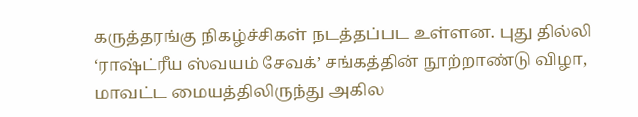கருத்தரங்கு நிகழ்ச்சிகள் நடத்தப்பட உள்ளன. புது தில்லி ‘ராஷ்ட்ரீய ஸ்வயம் சேவக்’ சங்கத்தின் நூற்றாண்டு விழா, மாவட்ட மையத்திலிருந்து அகில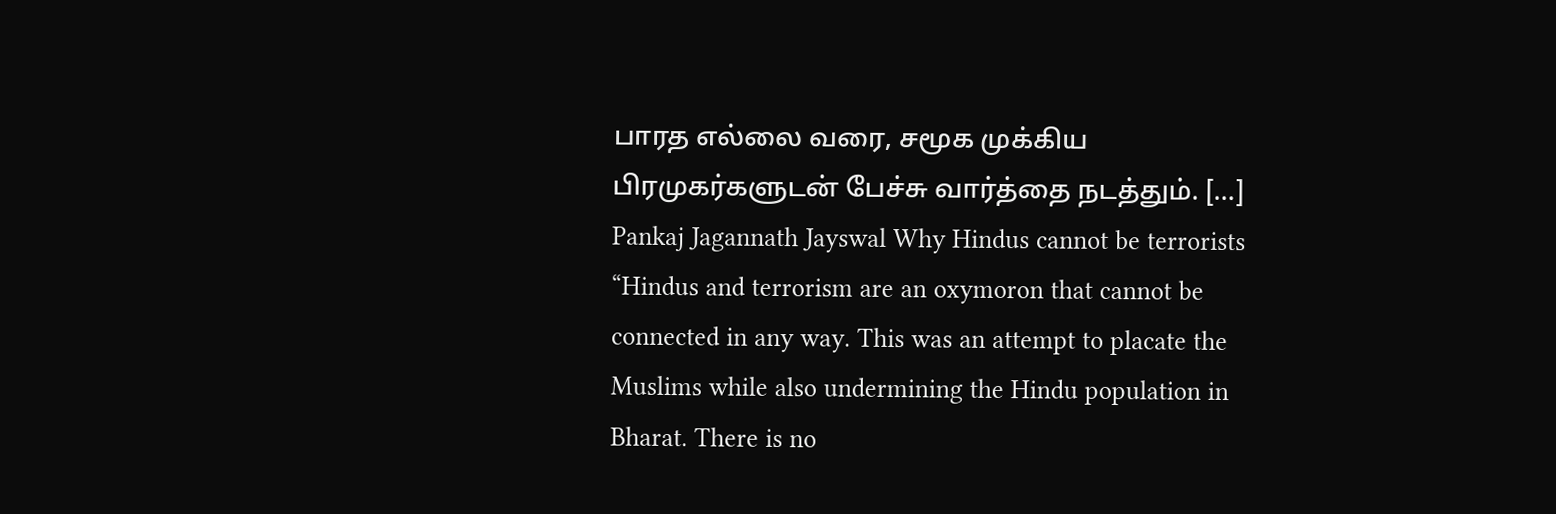பாரத எல்லை வரை, சமூக முக்கிய பிரமுகர்களுடன் பேச்சு வார்த்தை நடத்தும். […]
Pankaj Jagannath Jayswal Why Hindus cannot be terrorists “Hindus and terrorism are an oxymoron that cannot be connected in any way. This was an attempt to placate the Muslims while also undermining the Hindu population in Bharat. There is no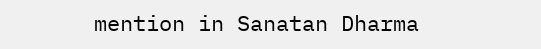mention in Sanatan Dharma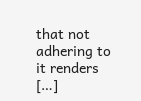that not adhering to it renders […]